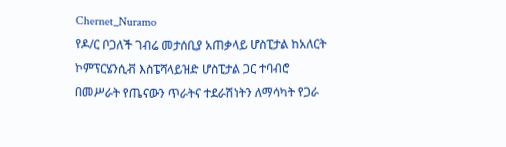Chernet_Nuramo
የዶ/ር ቦጋለች ገብሬ መታሰቢያ አጠቃላይ ሆስፒታል ከአለርት ኮምፕርሄንሲቭ እስፔሻላይዝድ ሆስፒታል ጋር ተባብሮ በመሥራት የጤናውን ጥራትና ተደራሽነትን ለማሳካት የጋራ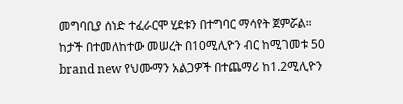መግባቢያ ሰነድ ተፈራርሞ ሂደቱን በተግባር ማሳየት ጀምሯል።
ከታች በተመለከተው መሠረት በ10ሚሊዮን ብር ከሚገመቱ 50 brand new የህሙማን አልጋዎች በተጨማሪ ከ1.2ሚሊዮን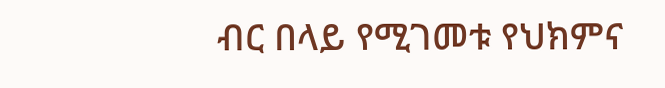ብር በላይ የሚገመቱ የህክምና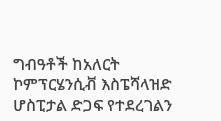ግብዓቶች ከአለርት ኮምፕርሄንሲቭ እስፔሻላዝድ ሆስፒታል ድጋፍ የተደረገልን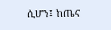ሲሆን፤ ከጤና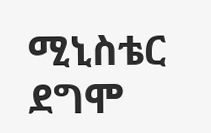ሚኒስቴር ደግሞ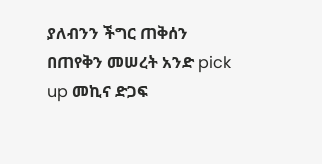ያለብንን ችግር ጠቅሰን በጠየቅን መሠረት አንድ pick up መኪና ድጋፍ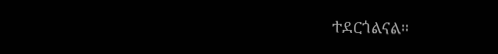ተደርጎልናል።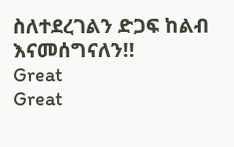ስለተደረገልን ድጋፍ ከልብ እናመሰግናለን!!
Great
Great